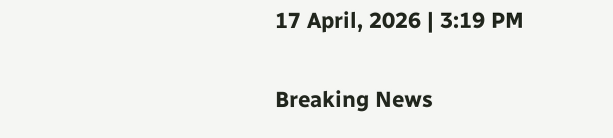17 April, 2026 | 3:19 PM

Breaking News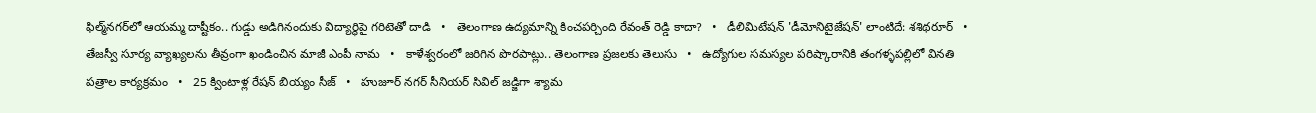ఫిల్మ్‌నగర్‌లో ఆయమ్మ దాష్టీకం.. గుడ్డు అడిగినందుకు విద్యార్థిపై గరిటెతో దాడి   •   తెలంగాణ ఉద్యమాన్ని కించపర్చింది రేవంత్ రెడ్డి కాదా?   •   డీలిమిటేషన్ 'డీమోనిటైజేషన్' లాంటిదే: శశిథరూర్   •   తేజస్వీ సూర్య వ్యాఖ్యలను తీవ్రంగా ఖండించిన మాజీ ఎంపీ నామ   •   కాళేశ్వరంలో జరిగిన పొరపాట్లు.. తెలంగాణ ప్రజలకు తెలుసు   •   ఉద్యోగుల సమస్యల పరిష్కారానికి తంగళ్ళపల్లిలో వినతి పత్రాల కార్యక్రమం   •   25 క్వింటాళ్ల రేషన్ బియ్యం సీజ్   •   హుజూర్ నగర్ సీనియర్ సివిల్ జడ్జిగా శ్యామ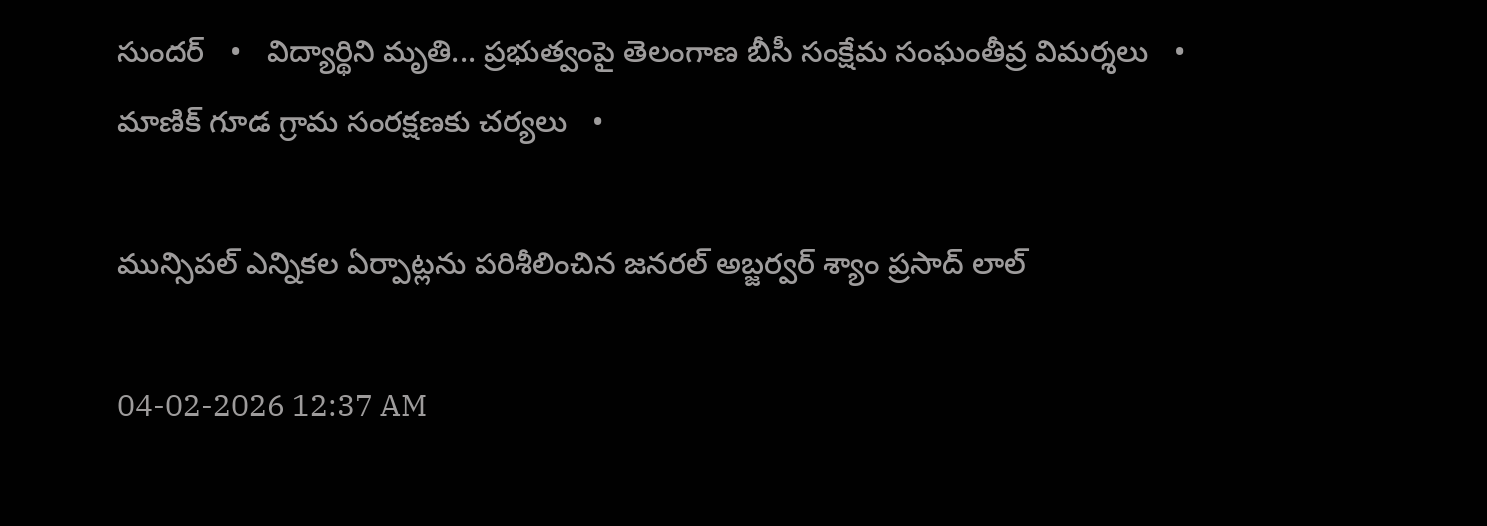సుందర్   •   విద్యార్థిని మృతి... ప్రభుత్వంపై తెలంగాణ బీసీ సంక్షేమ సంఘంతీవ్ర విమర్శలు   •   మాణిక్ గూడ గ్రామ సంరక్షణకు చర్యలు   •

మున్సిపల్ ఎన్నికల ఏర్పాట్లను పరిశీలించిన జనరల్ అబ్జర్వర్ శ్యాం ప్రసాద్ లాల్

04-02-2026 12:37 AM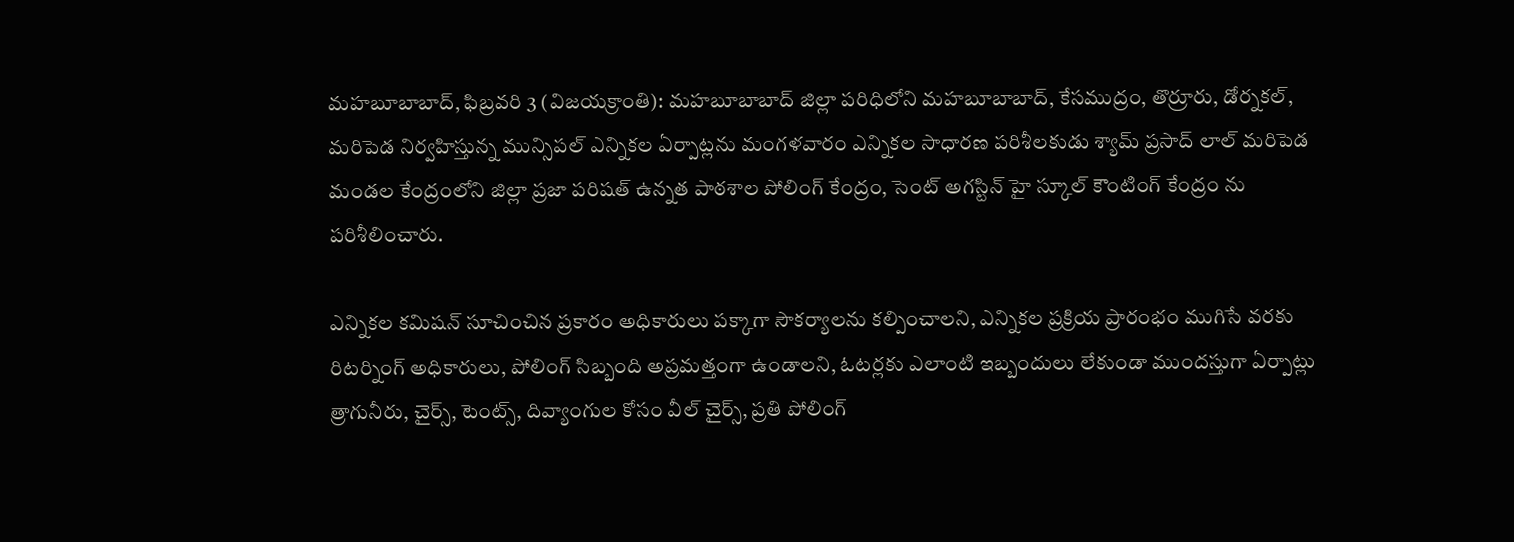మహబూబాబాద్, ఫిబ్రవరి 3 (విజయక్రాంతి): మహబూబాబాద్ జిల్లా పరిధిలోని మహబూబాబాద్, కేసముద్రం, తొర్రూరు, డోర్నకల్, మరిపెడ నిర్వహిస్తున్న మున్సిపల్ ఎన్నికల ఏర్పాట్లను మంగళవారం ఎన్నికల సాధారణ పరిశీలకుడు శ్యామ్ ప్రసాద్ లాల్ మరిపెడ మండల కేంద్రంలోని జిల్లా ప్రజా పరిషత్ ఉన్నత పాఠశాల పోలింగ్ కేంద్రం, సెంట్ అగస్టిన్ హై స్కూల్ కౌంటింగ్ కేంద్రం ను పరిశీలించారు.

ఎన్నికల కమిషన్ సూచించిన ప్రకారం అధికారులు పక్కాగా సౌకర్యాలను కల్పించాలని, ఎన్నికల ప్రక్రియ ప్రారంభం ముగిసే వరకు రిటర్నింగ్ అధికారులు, పోలింగ్ సిబ్బంది అప్రమత్తంగా ఉండాలని, ఓటర్లకు ఎలాంటి ఇబ్బందులు లేకుండా ముందస్తుగా ఏర్పాట్లు త్రాగునీరు, చైర్స్, టెంట్స్, దివ్యాంగుల కోసం వీల్ చైర్స్, ప్రతి పోలింగ్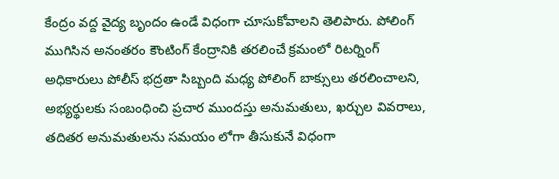కేంద్రం వద్ద వైద్య బృందం ఉండే విధంగా చూసుకోవాలని తెలిపారు. పోలింగ్ ముగిసిన అనంతరం కౌంటింగ్ కేంద్రానికి తరలించే క్రమంలో రిటర్నింగ్ అధికారులు పోలీస్ భద్రతా సిబ్బంది మధ్య పోలింగ్ బాక్సులు తరలించాలని, అభ్యర్థులకు సంబంధించి ప్రచార ముందస్తు అనుమతులు, ఖర్చుల వివరాలు, తదితర అనుమతులను సమయం లోగా తీసుకునే విధంగా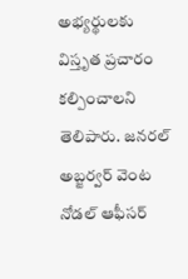అభ్యర్థులకు విస్తృత ప్రచారం కల్పించాలని తెలిపారు. జనరల్ అబ్జర్వర్ వెంట నోడల్ ఆఫీసర్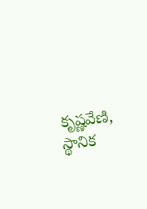కృష్ణవేణి, స్థానిక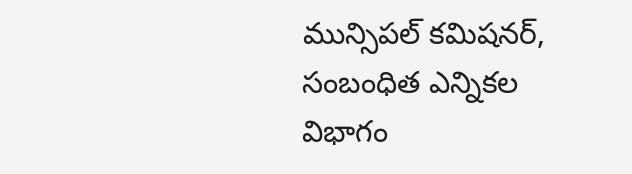మున్సిపల్ కమిషనర్, సంబంధిత ఎన్నికల విభాగం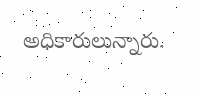అధికారులున్నారు.